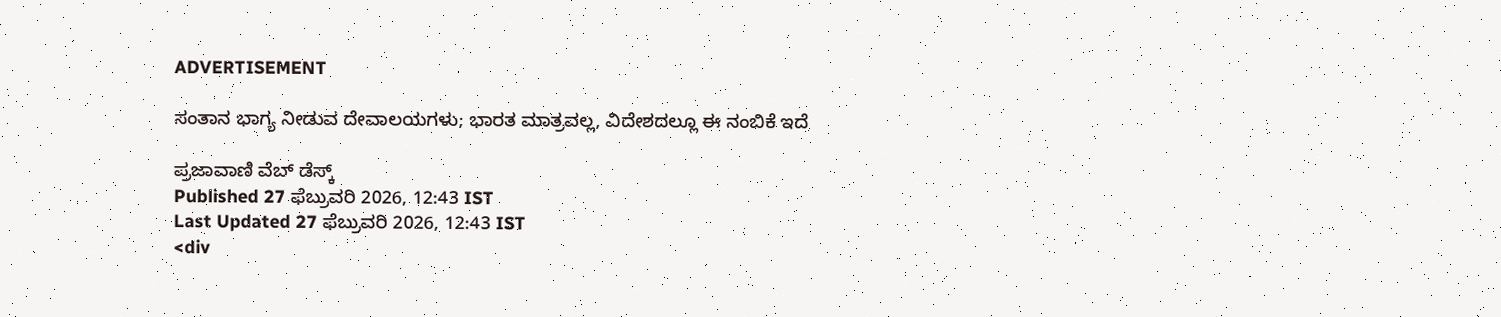ADVERTISEMENT

ಸಂತಾನ ಭಾಗ್ಯ ನೀಡುವ ದೇವಾಲಯಗಳು; ಭಾರತ ಮಾತ್ರವಲ್ಲ, ವಿದೇಶದಲ್ಲೂ ಈ ನಂಬಿಕೆ ಇದೆ

ಪ್ರಜಾವಾಣಿ ವೆಬ್‌ ಡೆಸ್ಕ್‌
Published 27 ಫೆಬ್ರುವರಿ 2026, 12:43 IST
Last Updated 27 ಫೆಬ್ರುವರಿ 2026, 12:43 IST
<div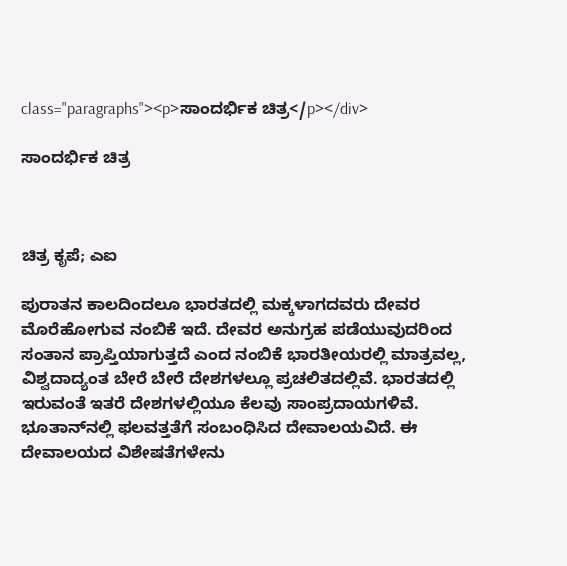class="paragraphs"><p>ಸಾಂದರ್ಭಿಕ ಚಿತ್ರ</p></div>

ಸಾಂದರ್ಭಿಕ ಚಿತ್ರ



ಚಿತ್ರ ಕೃಪೆ; ಎಐ

ಪುರಾತನ ಕಾಲದಿಂದಲೂ ಭಾರತದಲ್ಲಿ ಮಕ್ಕಳಾಗದವರು ದೇವರ ಮೊರೆಹೋಗುವ ನಂಬಿಕೆ ಇದೆ. ದೇವರ ಅನುಗ್ರಹ ಪಡೆಯುವುದರಿಂದ ಸಂತಾನ ಪ್ರಾಪ್ತಿಯಾಗುತ್ತದೆ ಎಂದ ನಂಬಿಕೆ ಭಾರತೀಯರಲ್ಲಿ ಮಾತ್ರವಲ್ಲ, ವಿಶ್ವದಾದ್ಯಂತ ಬೇರೆ ಬೇರೆ ದೇಶಗಳಲ್ಲೂ ಪ್ರಚಲಿತದಲ್ಲಿವೆ. ಭಾರತದಲ್ಲಿ ಇರುವಂತೆ ಇತರೆ ದೇಶಗಳಲ್ಲಿಯೂ ಕೆಲವು ಸಾಂಪ್ರದಾಯಗಳಿವೆ. ಭೂತಾನ್‌ನಲ್ಲಿ ಫಲವತ್ತತೆಗೆ ಸಂಬಂಧಿಸಿದ ದೇವಾಲಯವಿದೆ. ಈ ದೇವಾಲಯದ ವಿಶೇಷತೆಗಳೇನು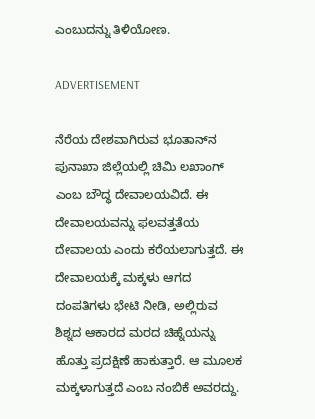ಎಂಬುದನ್ನು ತಿಳಿಯೋಣ.

ADVERTISEMENT

ನೆರೆಯ ದೇಶವಾಗಿರುವ ಭೂತಾನ್‌ನ ಪುನಾಖಾ ಜಿಲ್ಲೆಯಲ್ಲಿ ಚಿಮಿ ಲಖಾಂಗ್ ಎಂಬ ಬೌದ್ಧ ದೇವಾಲಯವಿದೆ. ಈ ದೇವಾಲಯವನ್ನು ಫಲವತ್ತತೆಯ ದೇವಾಲಯ ಎಂದು ಕರೆಯಲಾಗುತ್ತದೆ. ಈ ದೇವಾಲಯಕ್ಕೆ ಮಕ್ಕಳು ಆಗದ ದಂಪತಿಗಳು ಭೇಟಿ ನೀಡಿ, ಅಲ್ಲಿರುವ ಶಿಶ್ನದ ಆಕಾರದ ಮರದ ಚಿಹ್ನೆಯನ್ನು ಹೊತ್ತು ಪ್ರದಕ್ಷಿಣೆ ಹಾಕುತ್ತಾರೆ. ಆ ಮೂಲಕ ಮಕ್ಕಳಾಗುತ್ತದೆ ಎಂಬ ನಂಬಿಕೆ ಅವರದ್ದು.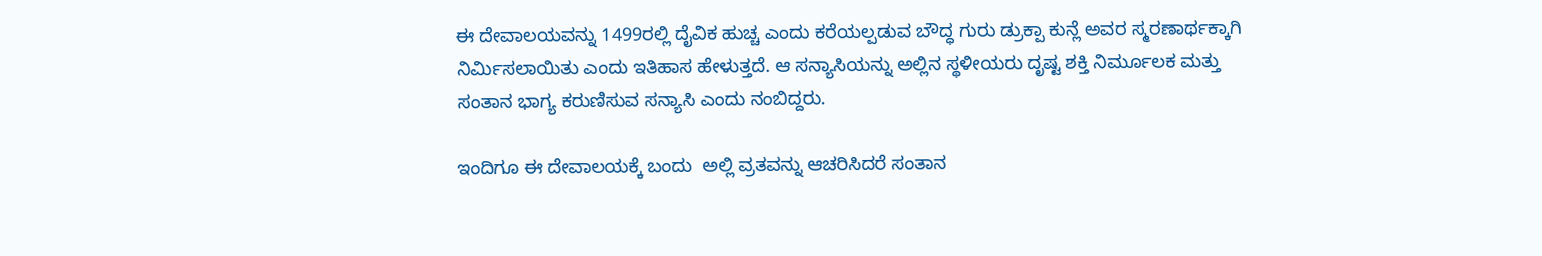ಈ ದೇವಾಲಯವನ್ನು 1499ರಲ್ಲಿ ದೈವಿಕ ಹುಚ್ಚ ಎಂದು ಕರೆಯಲ್ಪಡುವ ಬೌದ್ಧ ಗುರು ಡ್ರುಕ್ಪಾ ಕುನ್ಲೆ ಅವರ ಸ್ಮರಣಾರ್ಥಕ್ಕಾಗಿ  ನಿರ್ಮಿಸಲಾಯಿತು ಎಂದು ಇತಿಹಾಸ ಹೇಳುತ್ತದೆ. ಆ ಸನ್ಯಾಸಿಯನ್ನು ಅಲ್ಲಿನ ಸ್ಥಳೀಯರು ದೃಷ್ಟ ಶಕ್ತಿ ನಿರ್ಮೂಲಕ ಮತ್ತು ಸಂತಾನ ಭಾಗ್ಯ ಕರುಣಿಸುವ ಸನ್ಯಾಸಿ ಎಂದು ನಂಬಿದ್ದರು.

ಇಂದಿಗೂ ಈ ದೇವಾಲಯಕ್ಕೆ ಬಂದು  ಅಲ್ಲಿ ವ್ರತವನ್ನು ಆಚರಿಸಿದರೆ ಸಂತಾನ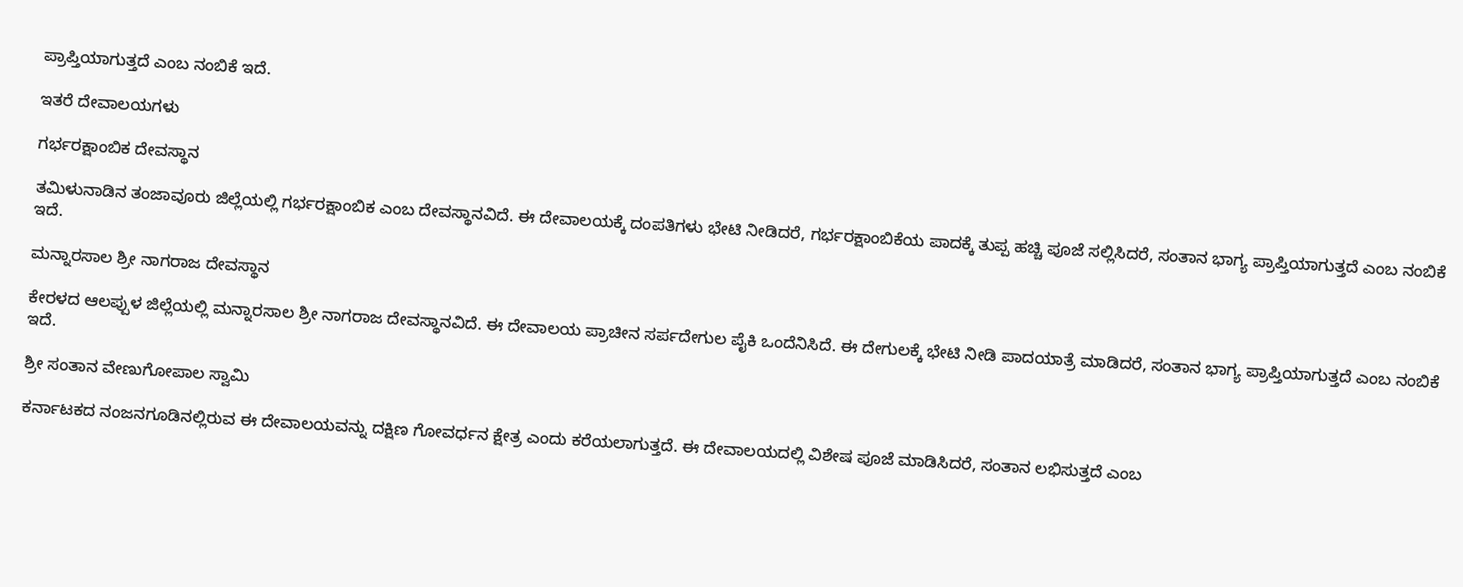ಪ್ರಾಪ್ತಿಯಾಗುತ್ತದೆ ಎಂಬ ನಂಬಿಕೆ ಇದೆ.

ಇತರೆ ದೇವಾಲಯಗಳು

ಗರ್ಭರಕ್ಷಾಂಬಿಕ ದೇವಸ್ಥಾನ

ತಮಿಳುನಾಡಿನ ತಂಜಾವೂರು ಜಿಲ್ಲೆಯಲ್ಲಿ ಗರ್ಭರಕ್ಷಾಂಬಿಕ ಎಂಬ ದೇವಸ್ಥಾನವಿದೆ. ಈ ದೇವಾಲಯಕ್ಕೆ ದಂಪತಿಗಳು ಭೇಟಿ ನೀಡಿದರೆ, ಗರ್ಭರಕ್ಷಾಂಬಿಕೆಯ ಪಾದಕ್ಕೆ ತುಪ್ಪ ಹಚ್ಚಿ ಪೂಜೆ ಸಲ್ಲಿಸಿದರೆ, ಸಂತಾನ ಭಾಗ್ಯ ಪ್ರಾಪ್ತಿಯಾಗುತ್ತದೆ ಎಂಬ ನಂಬಿಕೆ ಇದೆ.

ಮನ್ನಾರಸಾಲ ಶ್ರೀ ನಾಗರಾಜ ದೇವಸ್ಥಾನ

ಕೇರಳದ ಆಲಪ್ಪುಳ ಜಿಲ್ಲೆಯಲ್ಲಿ ಮನ್ನಾರಸಾಲ ಶ್ರೀ ನಾಗರಾಜ ದೇವಸ್ಥಾನವಿದೆ. ಈ ದೇವಾಲಯ ಪ್ರಾಚೀನ ಸರ್ಪದೇಗುಲ ಪೈಕಿ ಒಂದೆನಿಸಿದೆ. ಈ ದೇಗುಲಕ್ಕೆ ಭೇಟಿ ನೀಡಿ ಪಾದಯಾತ್ರೆ ಮಾಡಿದರೆ, ಸಂತಾನ ಭಾಗ್ಯ ಪ್ರಾಪ್ತಿಯಾಗುತ್ತದೆ ಎಂಬ ನಂಬಿಕೆ ಇದೆ.

ಶ್ರೀ ಸಂತಾನ ವೇಣುಗೋಪಾಲ ಸ್ವಾಮಿ

ಕರ್ನಾಟಕದ ನಂಜನಗೂಡಿನಲ್ಲಿರುವ ಈ ದೇವಾಲಯವನ್ನು ದಕ್ಷಿಣ ಗೋವರ್ಧನ ಕ್ಷೇತ್ರ ಎಂದು ಕರೆಯಲಾಗುತ್ತದೆ. ಈ ದೇವಾಲಯದಲ್ಲಿ ವಿಶೇಷ ಪೂಜೆ ಮಾಡಿಸಿದರೆ, ಸಂತಾನ ಲಭಿಸುತ್ತದೆ ಎಂಬ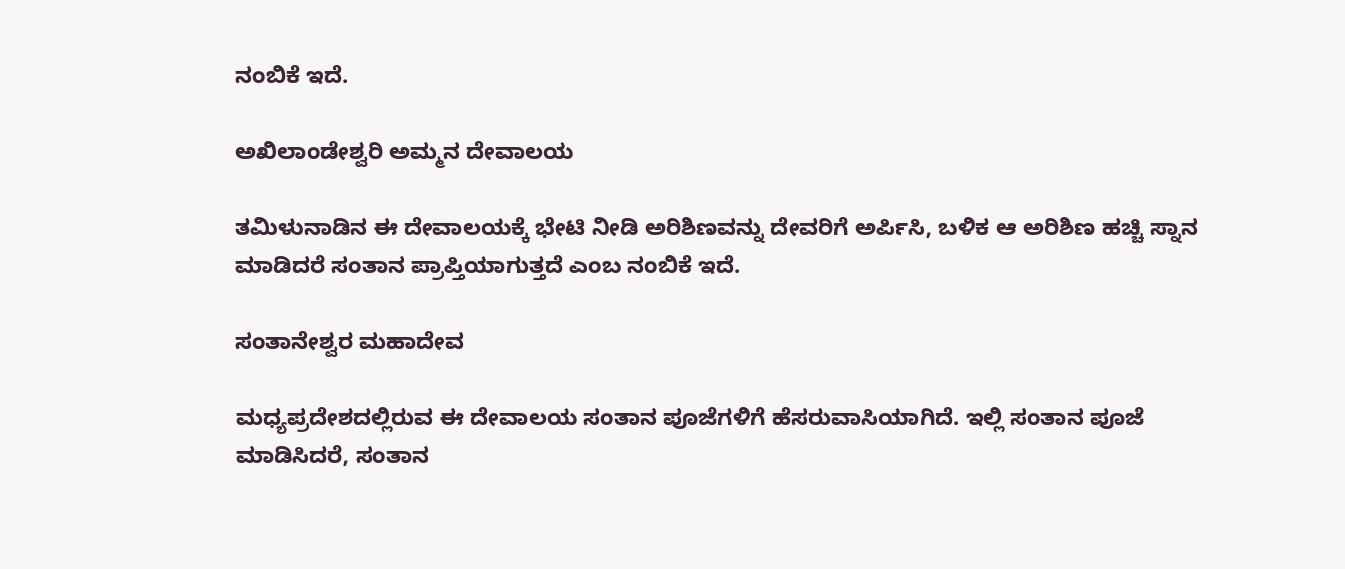ನಂಬಿಕೆ ಇದೆ.

ಅಖಿಲಾಂಡೇಶ್ವರಿ ಅಮ್ಮನ ದೇವಾಲಯ

ತಮಿಳುನಾಡಿನ ಈ ದೇವಾಲಯಕ್ಕೆ ಭೇಟಿ ನೀಡಿ ಅರಿಶಿಣವನ್ನು ದೇವರಿಗೆ ಅರ್ಪಿಸಿ, ಬಳಿಕ ಆ ಅರಿಶಿಣ ಹಚ್ಚಿ ಸ್ನಾನ ಮಾಡಿದರೆ ಸಂತಾನ ಪ್ರಾಪ್ತಿಯಾಗುತ್ತದೆ ಎಂಬ ನಂಬಿಕೆ ಇದೆ.

ಸಂತಾನೇಶ್ವರ ಮಹಾದೇವ

ಮಧ್ಯಪ್ರದೇಶದಲ್ಲಿರುವ ಈ ದೇವಾಲಯ ಸಂತಾನ ಪೂಜೆಗಳಿಗೆ ಹೆಸರುವಾಸಿಯಾಗಿದೆ. ಇಲ್ಲಿ ಸಂತಾನ ಪೂಜೆ ಮಾಡಿಸಿದರೆ, ಸಂತಾನ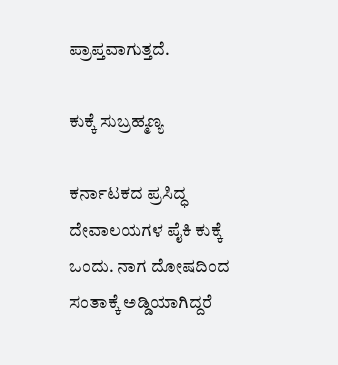ಪ್ರಾಪ್ತವಾಗುತ್ತದೆ.

ಕುಕ್ಕೆ ಸುಬ್ರಹ್ಮಣ್ಯ

ಕರ್ನಾಟಕದ ಪ್ರಸಿದ್ಧ ದೇವಾಲಯಗಳ ಪೈಕಿ ಕುಕ್ಕೆ ಒಂದು. ನಾಗ ದೋಷದಿಂದ ಸಂತಾಕ್ಕೆ ಅಡ್ಡಿಯಾಗಿದ್ದರೆ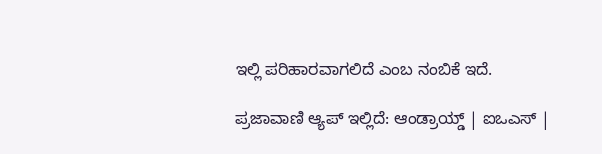ಇಲ್ಲಿ ಪರಿಹಾರವಾಗಲಿದೆ ಎಂಬ ನಂಬಿಕೆ ಇದೆ.

ಪ್ರಜಾವಾಣಿ ಆ್ಯಪ್ ಇಲ್ಲಿದೆ: ಆಂಡ್ರಾಯ್ಡ್ | ಐಒಎಸ್ |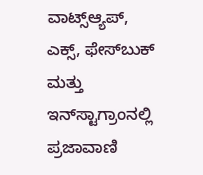ವಾಟ್ಸ್ಆ್ಯಪ್, ಎಕ್ಸ್, ಫೇಸ್‌ಬುಕ್ ಮತ್ತು ಇನ್‌ಸ್ಟಾಗ್ರಾಂನಲ್ಲಿ ಪ್ರಜಾವಾಣಿ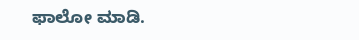ಫಾಲೋ ಮಾಡಿ.